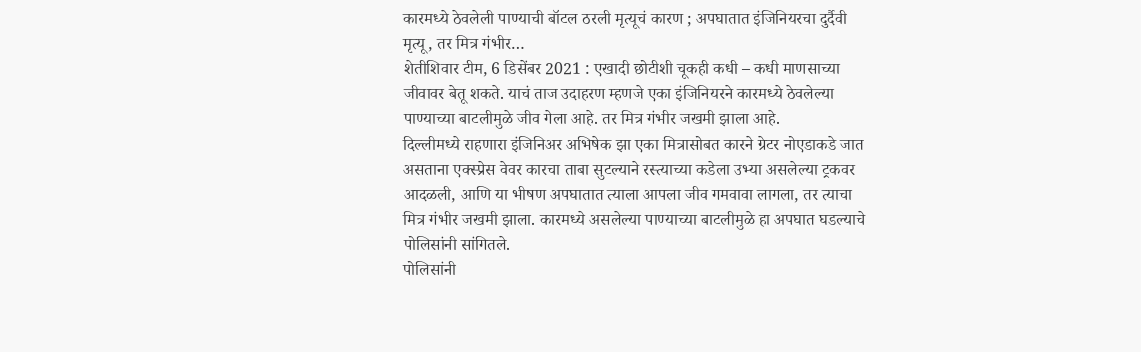कारमध्ये ठेवलेली पाण्याची बॉटल ठरली मृत्यूचं कारण ; अपघातात इंजिनियरचा दुर्दैवी मृत्यू, तर मित्र गंभीर…
शेतीशिवार टीम, 6 डिसेंबर 2021 : एखादी छोटीशी चूकही कधी – कधी माणसाच्या जीवावर बेतू शकते. याचं ताज उदाहरण म्हणजे एका इंजिनियरने कारमध्ये ठेवलेल्या पाण्याच्या बाटलीमुळे जीव गेला आहे. तर मित्र गंभीर जखमी झाला आहे.
दिल्लीमध्ये राहणारा इंजिनिअर अभिषेक झा एका मित्रासोबत कारने ग्रेटर नोएडाकडे जात असताना एक्स्प्रेस वेवर कारचा ताबा सुटल्याने रस्त्याच्या कडेला उभ्या असलेल्या ट्रकवर आदळली, आणि या भीषण अपघातात त्याला आपला जीव गमवावा लागला, तर त्याचा मित्र गंभीर जखमी झाला. कारमध्ये असलेल्या पाण्याच्या बाटलीमुळे हा अपघात घडल्याचे पोलिसांनी सांगितले.
पोलिसांनी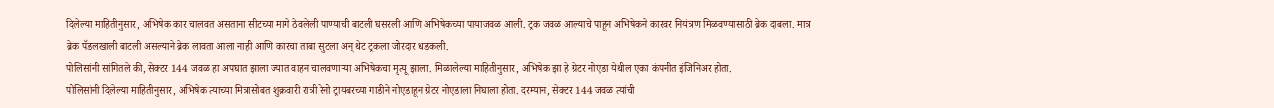दिलेल्या माहितीनुसार, अभिषेक कार चालवत असताना सीटच्या मागे ठेवलेली पाण्याची बाटली घसरली आणि अभिषेकच्या पायाजवळ आली. ट्रक जवळ आल्याचे पाहून अभिषेकने कारवर नियंत्रण मिळवण्यासाठी ब्रेक दाबला. मात्र ब्रेक पॅडलखाली बाटली असल्याने ब्रेक लावता आला नाही आणि कारचा ताबा सुटला अन् थेट ट्रकला जोरदार धडकली.
पोलिसांनी सांगितले की, सेक्टर 144 जवळ हा अपघात झाला ज्यात वाहन चालवणाऱ्या अभिषेकचा मृत्यू झाला. मिळालेल्या माहितीनुसार, अभिषेक झा हे ग्रेटर नोएडा येथील एका कंपनीत इंजिनिअर होता.
पोलिसांनी दिलेल्या माहितीनुसार, अभिषेक त्याच्या मित्रासोबत शुक्रवारी रात्री रेनो ट्रायबरच्या गाडीने नोएडाहून ग्रेटर नोएडाला निघाला होता. दरम्यान, सेक्टर 144 जवळ त्यांची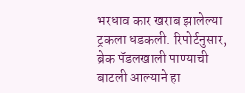भरधाव कार खराब झालेल्या ट्रकला धडकली. रिपोर्टनुसार, ब्रेक पॅडलखाली पाण्याची बाटली आल्याने हा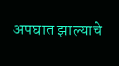अपघात झाल्याचे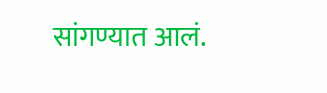सांगण्यात आलं.